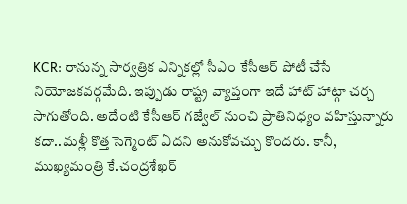KCR: రానున్న సార్వత్రిక ఎన్నికల్లో సీఎం కేసీఆర్ పోటీ చేసే నియోజకవర్గమేది. ఇప్పుడు రాష్ట్ర వ్యాప్తంగా ఇదే హాట్ హాట్గా చర్చ సాగుతోంది. అదేంటి కేసీఆర్ గజ్వేల్ నుంచి ప్రాతినిధ్యం వహిస్తున్నారు కదా..మళ్లీ కొత్త సెగ్మెంట్ ఏదని అనుకోవచ్చు కొందరు. కానీ, ముఖ్యమంత్రి కే.చంద్రశేఖర్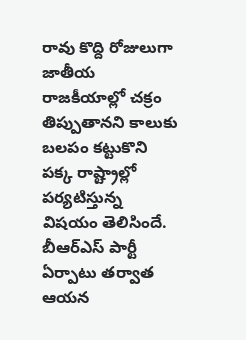రావు కొద్ది రోజులుగా జాతీయ రాజకీయాల్లో చక్రం తిప్పుతానని కాలుకు బలపం కట్టుకొని పక్క రాష్ట్రాల్లో పర్యటిస్తున్న విషయం తెలిసిందే. బీఆర్ఎస్ పార్టీ ఏర్పాటు తర్వాత ఆయన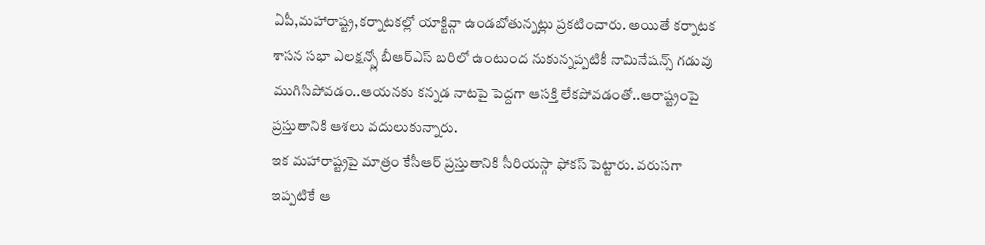ఏపీ,మహారాష్ట్ర,కర్నాటకల్లో యాక్టివ్గా ఉండబోతున్నట్లు ప్రకటించారు. అయితే కర్నాటక శాసన సభా ఎలక్షన్స్లో బీఆర్ఎస్ బరిలో ఉంటుంద నుకున్నప్పటికీ నామినేషన్స్ గడువు ముగిసిపోవడం..ఆయనకు కన్నడ నాటపై పెద్దగా ఆసక్తి లేకపోవడంతో..ఆరాష్ట్రంపై ప్రస్తుతానికి ఆశలు వదులుకున్నారు.
ఇక మహారాష్ట్రపై మాత్రం కేసీఆర్ ప్రస్తుతానికి సీరియస్గా ఫోకస్ పెట్టారు. వరుసగా ఇప్పటికే ఆ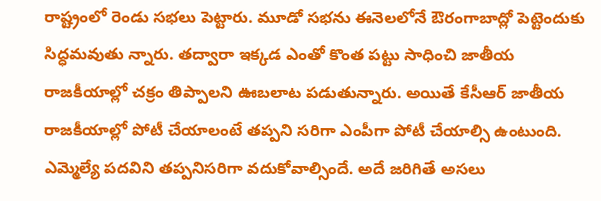రాష్ట్రంలో రెండు సభలు పెట్టారు. మూడో సభను ఈనెలలోనే ఔరంగాబాద్లో పెట్టెందుకు సిద్ధమవుతు న్నారు. తద్వారా ఇక్కడ ఎంతో కొంత పట్టు సాధించి జాతీయ రాజకీయాల్లో చక్రం తిప్పాలని ఊబలాట పడుతున్నారు. అయితే కేసీఆర్ జాతీయ రాజకీయాల్లో పోటీ చేయాలంటే తప్పని సరిగా ఎంపీగా పోటీ చేయాల్సి ఉంటుంది. ఎమ్మెల్యే పదవిని తప్పనిసరిగా వదుకోవాల్సిందే. అదే జరిగితే అసలు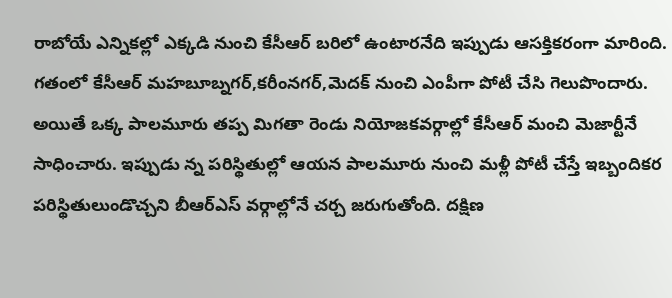రాబోయే ఎన్నికల్లో ఎక్కడి నుంచి కేసీఆర్ బరిలో ఉంటారనేది ఇప్పుడు ఆసక్తికరంగా మారింది.
గతంలో కేసీఆర్ మహబూబ్నగర్,కరీంనగర్,మెదక్ నుంచి ఎంపీగా పోటీ చేసి గెలుపొందారు. అయితే ఒక్క పాలమూరు తప్ప మిగతా రెండు నియోజకవర్గాల్లో కేసీఆర్ మంచి మెజార్టీనే సాధించారు. ఇప్పుడు న్న పరిస్థితుల్లో ఆయన పాలమూరు నుంచి మళ్లీ పోటీ చేస్తే ఇబ్బందికర పరిస్థితులుండొచ్చని బీఆర్ఎస్ వర్గాల్లోనే చర్చ జరుగుతోంది. దక్షిణ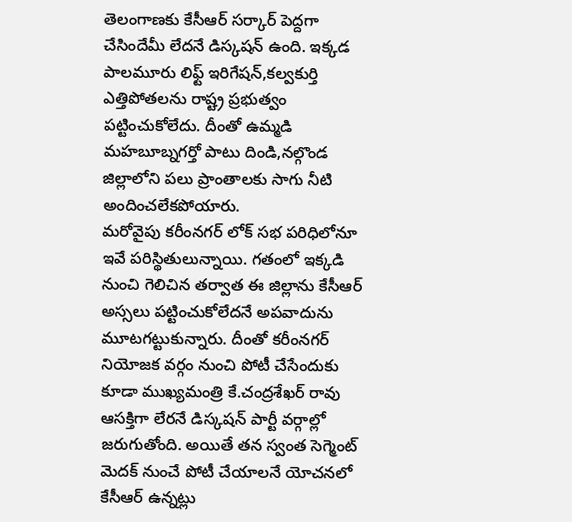తెలంగాణకు కేసీఆర్ సర్కార్ పెద్దగా చేసిందేమీ లేదనే డిస్కషన్ ఉంది. ఇక్కడ పాలమూరు లిఫ్ట్ ఇరిగేషన్,కల్వకుర్తి ఎత్తిపోతలను రాష్ట్ర ప్రభుత్వం పట్టించుకోలేదు. దీంతో ఉమ్మడి మహబూబ్నగర్తో పాటు దిండి,నల్గొండ జిల్లాలోని పలు ప్రాంతాలకు సాగు నీటి అందించలేకపోయారు.
మరోవైపు కరీంనగర్ లోక్ సభ పరిధిలోనూ ఇవే పరిస్థితులున్నాయి. గతంలో ఇక్కడి నుంచి గెలిచిన తర్వాత ఈ జిల్లాను కేసీఆర్ అస్సలు పట్టించుకోలేదనే అపవాదును మూటగట్టుకున్నారు. దీంతో కరీంనగర్ నియోజక వర్గం నుంచి పోటీ చేసేందుకు కూడా ముఖ్యమంత్రి కే.చంద్రశేఖర్ రావు ఆసక్తిగా లేరనే డిస్కషన్ పార్టీ వర్గాల్లో జరుగుతోంది. అయితే తన స్వంత సెగ్మెంట్ మెదక్ నుంచే పోటీ చేయాలనే యోచనలో కేసీఆర్ ఉన్నట్లు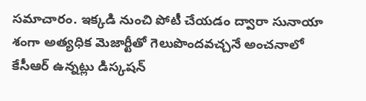సమాచారం. ఇక్కడి నుంచి పోటీ చేయడం ద్వారా సునాయా శంగా అత్యధిక మెజార్టీతో గెలుపొందవచ్చనే అంచనాలో కేసీఆర్ ఉన్నట్లు డిస్కషన్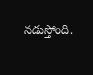నడుస్తోంది.